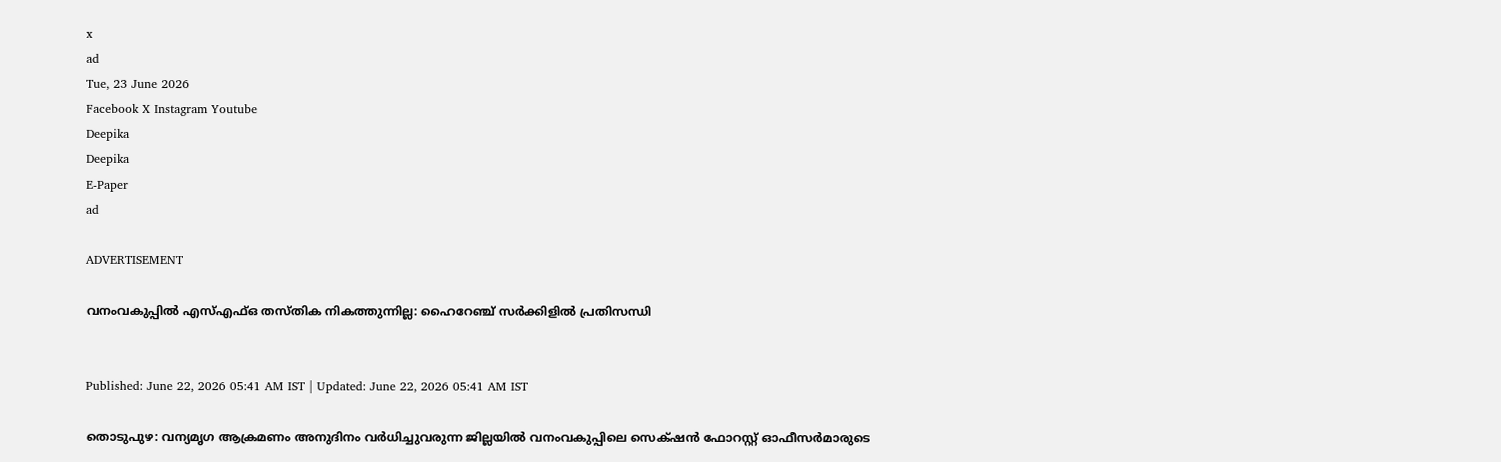x
ad
Tue, 23 June 2026
Facebook X Instagram Youtube
Deepika
Deepika
E-Paper
ad

ADVERTISEMENT

വനംവകുപ്പില്‍ എസ്എഫ്ഒ തസ്തിക നികത്തുന്നില്ല: ഹൈറേഞ്ച് സര്‍ക്കിളില്‍ പ്രതിസന്ധി


Published: June 22, 2026 05:41 AM IST | Updated: June 22, 2026 05:41 AM IST

തൊടുപുഴ: വന്യമൃഗ ആക്രമണം അനുദിനം വര്‍ധിച്ചുവരുന്ന ജില്ലയില്‍ വനംവകുപ്പിലെ സെക്‌ഷന്‍ ഫോറസ്റ്റ് ഓഫീസര്‍മാരുടെ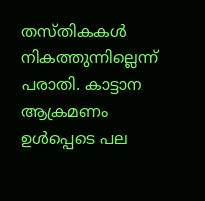തസ്തികകള്‍ നികത്തുന്നില്ലെന്ന് പരാതി. കാട്ടാന ആക്രമണം ഉള്‍പ്പെടെ പല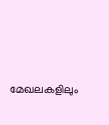മേഖലകളിലും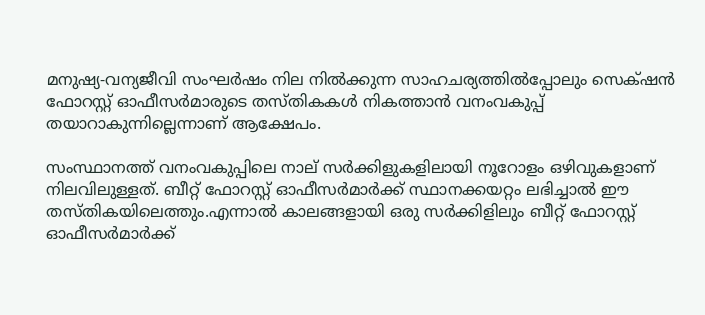മനുഷ്യ-വന്യജീവി സംഘര്‍ഷം നില നില്‍ക്കുന്ന സാഹചര്യത്തില്‍പ്പോലും സെക്‌ഷന്‍ ഫോറസ്റ്റ് ഓഫീസര്‍മാരുടെ തസ്തികകള്‍ നികത്താന്‍ വനംവകുപ്പ് തയാറാകുന്നില്ലെന്നാണ് ആക്ഷേപം.

സംസ്ഥാനത്ത് വനംവകുപ്പിലെ നാല് സര്‍ക്കിളുകളിലായി നൂറോളം ഒഴിവുകളാണ് നിലവിലുള്ളത്. ബീറ്റ് ഫോറസ്റ്റ് ഓഫീസര്‍മാര്‍ക്ക് സ്ഥാനക്കയറ്റം ലഭിച്ചാല്‍ ഈ തസ്തികയിലെത്തും.എന്നാല്‍ കാലങ്ങളായി ഒരു സര്‍ക്കിളിലും ബീറ്റ് ഫോറസ്റ്റ് ഓഫീസര്‍മാര്‍ക്ക്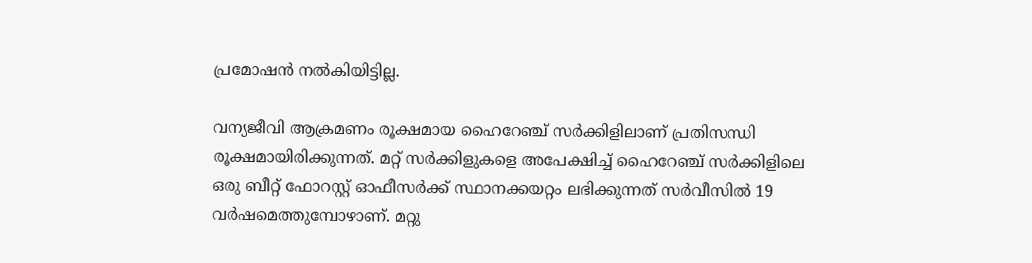പ്രമോഷന്‍ നല്‍കിയിട്ടില്ല.

വന്യജീവി ആക്രമണം രൂക്ഷമായ ഹൈറേഞ്ച് സര്‍ക്കിളിലാണ് പ്രതിസന്ധി രൂക്ഷമായിരിക്കുന്നത്. മറ്റ് സര്‍ക്കിളുകളെ അപേക്ഷിച്ച് ഹൈറേഞ്ച് സര്‍ക്കിളിലെ ഒരു ബീറ്റ് ഫോറസ്റ്റ് ഓഫീസര്‍ക്ക് സ്ഥാനക്കയറ്റം ലഭിക്കുന്നത് സര്‍വീസില്‍ 19 വര്‍ഷമെത്തുമ്പോഴാണ്. മറ്റു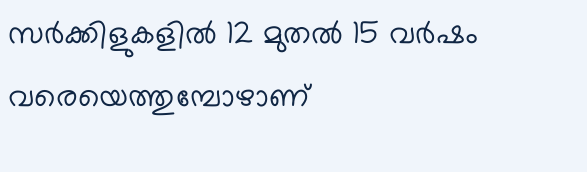സര്‍ക്കിളുകളില്‍ 12 മുതല്‍ 15 വര്‍ഷം വരെയെത്തുമ്പോഴാണ്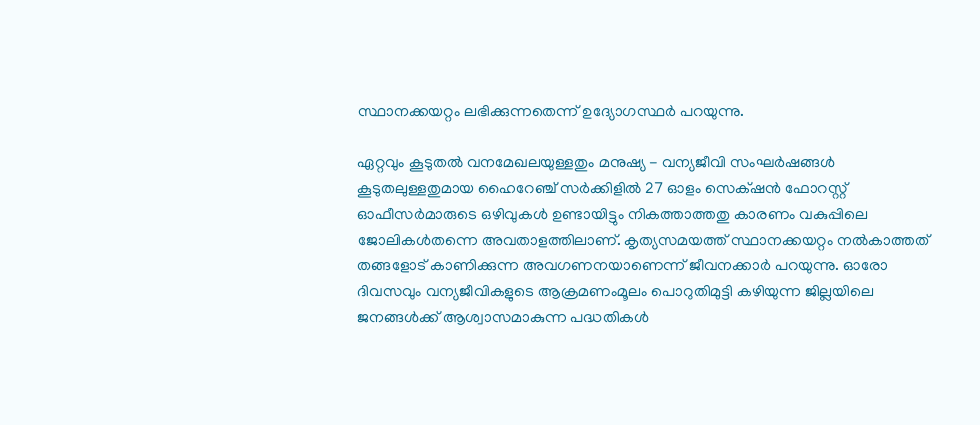സ്ഥാനക്കയറ്റം ലഭിക്കുന്നതെന്ന് ഉദ്യോഗസ്ഥര്‍ പറയുന്നു.

ഏറ്റവും കൂടുതല്‍ വനമേഖലയുള്ളതും മനുഷ്യ - വന്യജീവി സംഘര്‍ഷങ്ങള്‍ കൂടുതലുള്ളതുമായ ഹൈറേഞ്ച് സര്‍ക്കിളില്‍ 27 ഓളം സെക്‌ഷന്‍ ഫോറസ്റ്റ് ഓഫീസര്‍മാരുടെ ഒഴിവുകള്‍ ഉണ്ടായിട്ടും നികത്താത്തതു കാരണം വകുപ്പിലെ ജോലികള്‍തന്നെ അവതാളത്തിലാണ്. കൃത്യസമയത്ത് സ്ഥാനക്കയറ്റം നല്‍കാത്തത് തങ്ങളോട് കാണിക്കുന്ന അവഗണനയാണെന്ന് ജീവനക്കാര്‍ പറയുന്നു. ഓരോ ദിവസവും വന്യജീവികളുടെ ആക്രമണംമൂലം പൊറുതിമുട്ടി കഴിയുന്ന ജില്ലയിലെ ജനങ്ങള്‍ക്ക് ആശ്വാസമാകുന്ന പദ്ധതികള്‍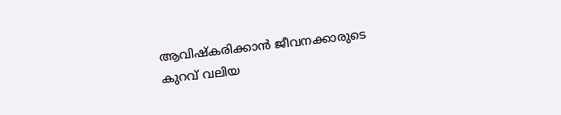ആവിഷ്‌കരിക്കാന്‍ ജീവനക്കാരുടെ കുറവ് വലിയ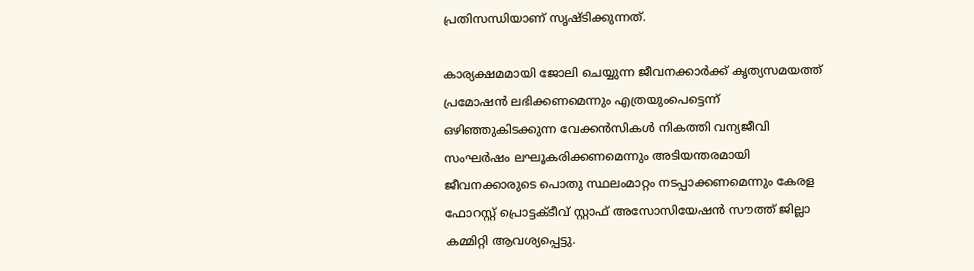പ്രതിസന്ധിയാണ് സൃഷ്ടിക്കുന്നത്.

കാര്യക്ഷമമായി ജോലി ചെയ്യുന്ന ജീവനക്കാര്‍ക്ക് കൃത്യസമയത്ത് പ്രമോഷന്‍ ലഭിക്കണമെന്നും എത്രയുംപെട്ടെന്ന് ഒഴിഞ്ഞുകിടക്കുന്ന വേക്കന്‍സികള്‍ നികത്തി വന്യജീവി സംഘര്‍ഷം ലഘൂകരിക്കണമെന്നും അടിയന്തരമായി ജീവനക്കാരുടെ പൊതു സ്ഥലംമാറ്റം നടപ്പാക്കണമെന്നും കേരള ഫോറസ്റ്റ് പ്രൊട്ടക്ടീവ് സ്റ്റാഫ് അസോസിയേഷന്‍ സൗത്ത് ജില്ലാ കമ്മിറ്റി ആവശ്യപ്പെട്ടു.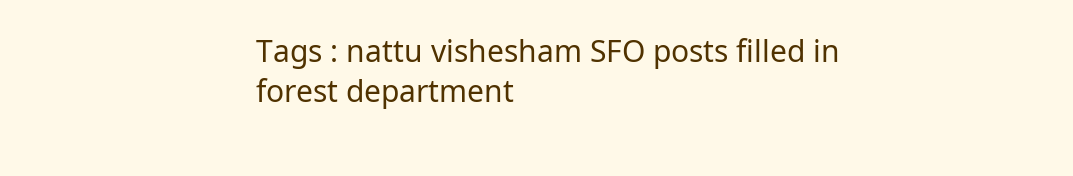Tags : nattu vishesham SFO posts filled in forest department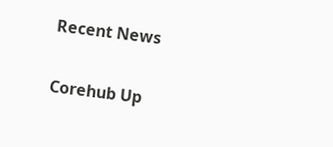Recent News

Corehub Up